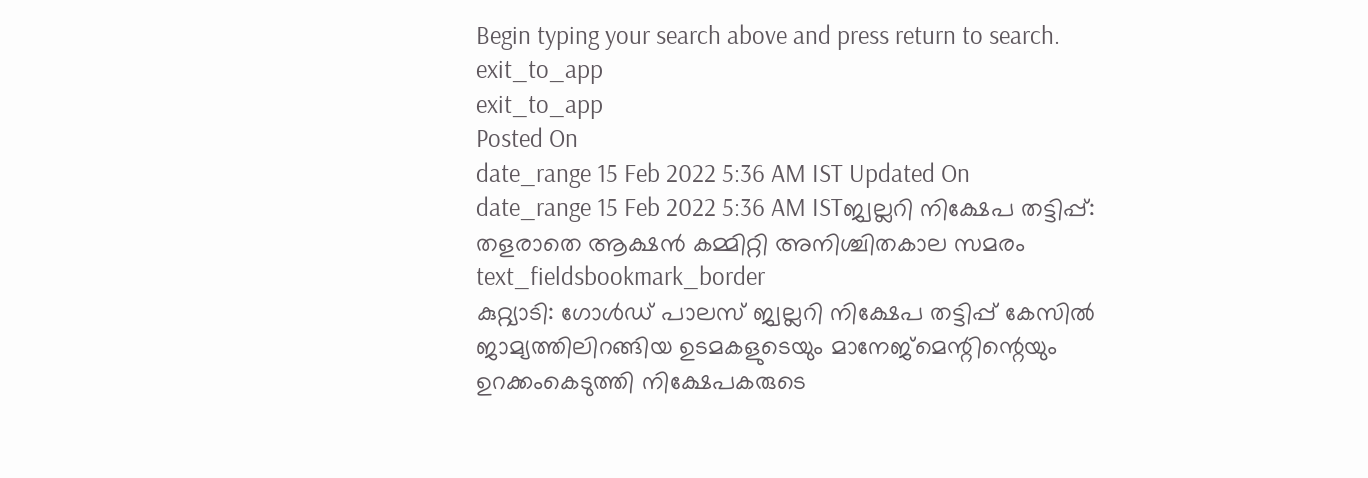Begin typing your search above and press return to search.
exit_to_app
exit_to_app
Posted On
date_range 15 Feb 2022 5:36 AM IST Updated On
date_range 15 Feb 2022 5:36 AM ISTജ്വല്ലറി നിക്ഷേപ തട്ടിപ്പ്: തളരാതെ ആക്ഷൻ കമ്മിറ്റി അനിശ്ചിതകാല സമരം
text_fieldsbookmark_border
കുറ്റ്യാടി: ഗോൾഡ് പാലസ് ജ്വല്ലറി നിക്ഷേപ തട്ടിപ്പ് കേസിൽ ജാമ്യത്തിലിറങ്ങിയ ഉടമകളുടെയും മാനേജ്മെന്റിന്റെയും ഉറക്കംകെടുത്തി നിക്ഷേപകരുടെ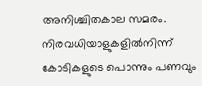അനിശ്ചിതകാല സമരം. നിരവധിയാളുകളിൽനിന്ന് കോടികളുടെ പൊന്നും പണവും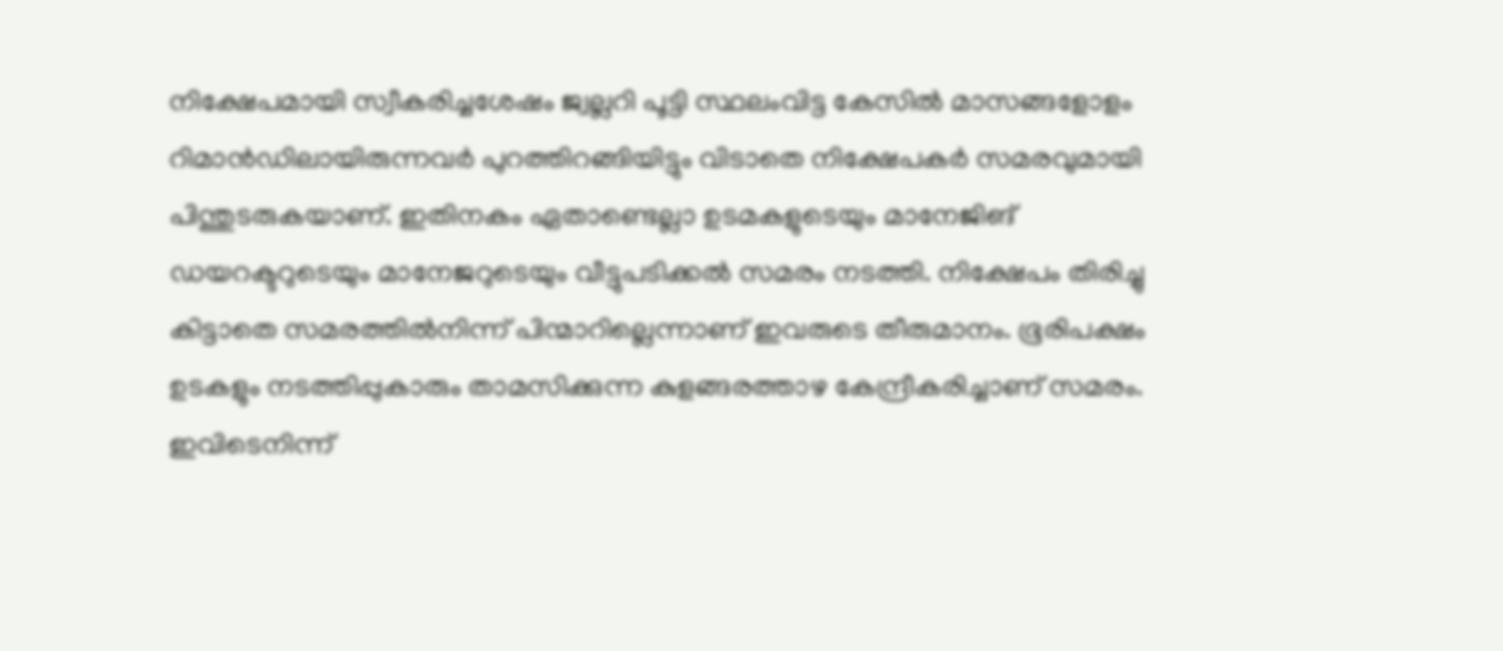നിക്ഷേപമായി സ്വീകരിച്ചശേഷം ജ്വല്ലറി പൂട്ടി സ്ഥലംവിട്ട കേസിൽ മാസങ്ങളോളം റിമാൻഡിലായിരുന്നവർ പുറത്തിറങ്ങിയിട്ടും വിടാതെ നിക്ഷേപകർ സമരവുമായി പിന്തുടരുകയാണ്. ഇതിനകം ഏതാണ്ടെല്ലാ ഉടമകളുടെയും മാനേജിങ് ഡയറക്ടറുടെയും മാനേജറുടെയും വീട്ടുപടിക്കൽ സമരം നടത്തി. നിക്ഷേപം തിരിച്ചു കിട്ടാതെ സമരത്തിൽനിന്ന് പിന്മാറില്ലെന്നാണ് ഇവരുടെ തീരുമാനം. ഭൂരിപക്ഷം ഉടകളും നടത്തിപ്പുകാരും താമസിക്കുന്ന കുളങ്ങരത്താഴ കേന്ദ്രീകരിച്ചാണ് സമരം. ഇവിടെനിന്ന്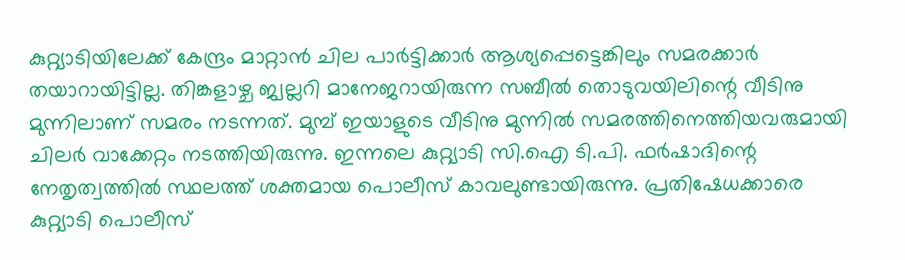കുറ്റ്യാടിയിലേക്ക് കേന്ദ്രം മാറ്റാൻ ചില പാർട്ടിക്കാർ ആശ്യപ്പെട്ടെങ്കിലും സമരക്കാർ തയാറായിട്ടില്ല. തിങ്കളാഴ്ച ജ്വല്ലറി മാനേജറായിരുന്ന സബീൽ തൊടുവയിലിന്റെ വീടിനു മുന്നിലാണ് സമരം നടന്നത്. മുമ്പ് ഇയാളുടെ വീടിനു മുന്നിൽ സമരത്തിനെത്തിയവരുമായി ചിലർ വാക്കേറ്റം നടത്തിയിരുന്നു. ഇന്നലെ കുറ്റ്യാടി സി.ഐ ടി.പി. ഫർഷാദിന്റെ നേതൃത്വത്തിൽ സ്ഥലത്ത് ശക്തമായ പൊലീസ് കാവലുണ്ടായിരുന്നു. പ്രതിഷേധക്കാരെ കുറ്റ്യാടി പൊലീസ്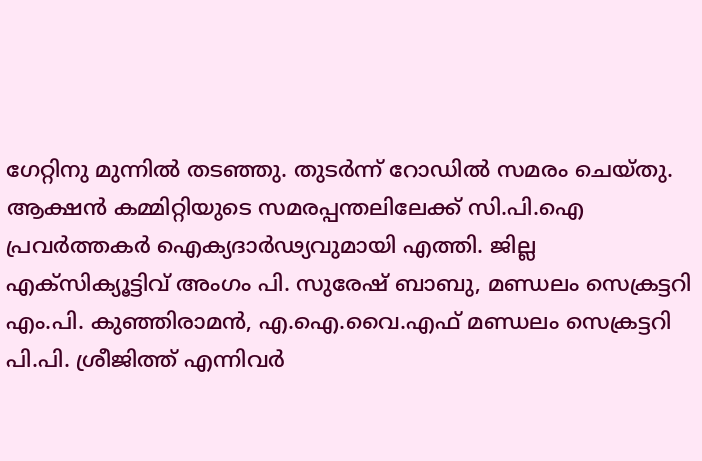ഗേറ്റിനു മുന്നിൽ തടഞ്ഞു. തുടർന്ന് റോഡിൽ സമരം ചെയ്തു. ആക്ഷൻ കമ്മിറ്റിയുടെ സമരപ്പന്തലിലേക്ക് സി.പി.ഐ പ്രവർത്തകർ ഐക്യദാർഢ്യവുമായി എത്തി. ജില്ല എക്സിക്യൂട്ടിവ് അംഗം പി. സുരേഷ് ബാബു, മണ്ഡലം സെക്രട്ടറി എം.പി. കുഞ്ഞിരാമൻ, എ.ഐ.വൈ.എഫ് മണ്ഡലം സെക്രട്ടറി പി.പി. ശ്രീജിത്ത് എന്നിവർ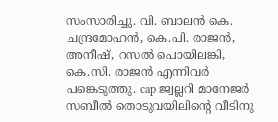സംസാരിച്ചു. വി. ബാലൻ കെ. ചന്ദ്രമോഹൻ, കെ.പി. രാജൻ, അനീഷ്, റസൽ പൊയിലങ്കി, കെ.സി. രാജൻ എന്നിവർ പങ്കെടുത്തു. cap ജ്വല്ലറി മാനേജർ സബീൽ തൊടുവയിലിന്റെ വീടിനു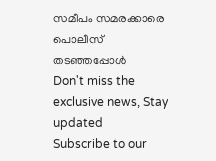സമീപം സമരക്കാരെ പൊലീസ് തടഞ്ഞപ്പോൾ
Don't miss the exclusive news, Stay updated
Subscribe to our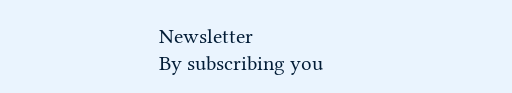Newsletter
By subscribing you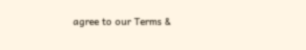agree to our Terms &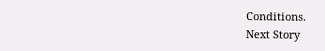Conditions.
Next Story